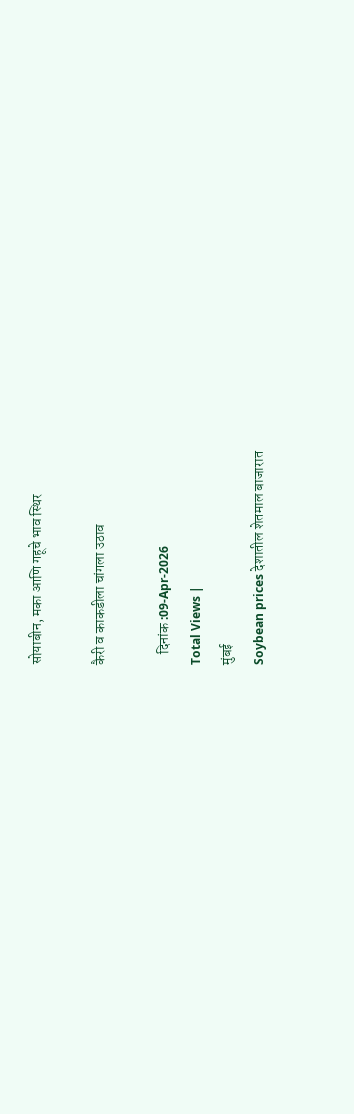सोयाबीन, मका आणि गहूचे भाव स्थिर

कैरी व काकडीला चांगला उठाव

    दिनांक :09-Apr-2026
Total Views |
मुंबई
Soybean prices देशातील शेतमाल बाजारात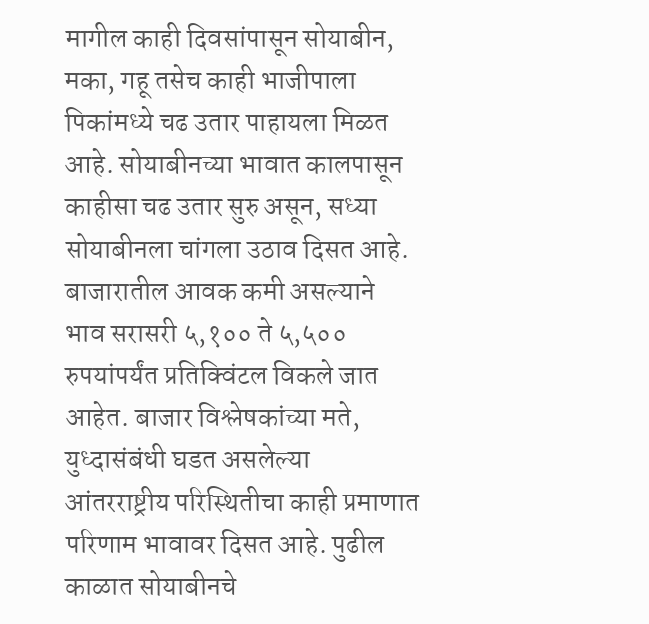मागील काही दिवसांपासून सोयाबीन, मका, गहू तसेच काही भाजीपाला पिकांमध्ये चढ उतार पाहायला मिळत आहे. सोयाबीनच्या भावात कालपासून काहीसा चढ उतार सुरु असून, सध्या सोयाबीनला चांगला उठाव दिसत आहे. बाजारातील आवक कमी असल्याने भाव सरासरी ५,१०० ते ५,५०० रुपयांपर्यंत प्रतिक्विंटल विकले जात आहेत. बाजार विश्लेषकांच्या मते, युध्दासंबंधी घडत असलेल्या आंतरराष्ट्रीय परिस्थितीचा काही प्रमाणात परिणाम भावावर दिसत आहे. पुढील काळात सोयाबीनचे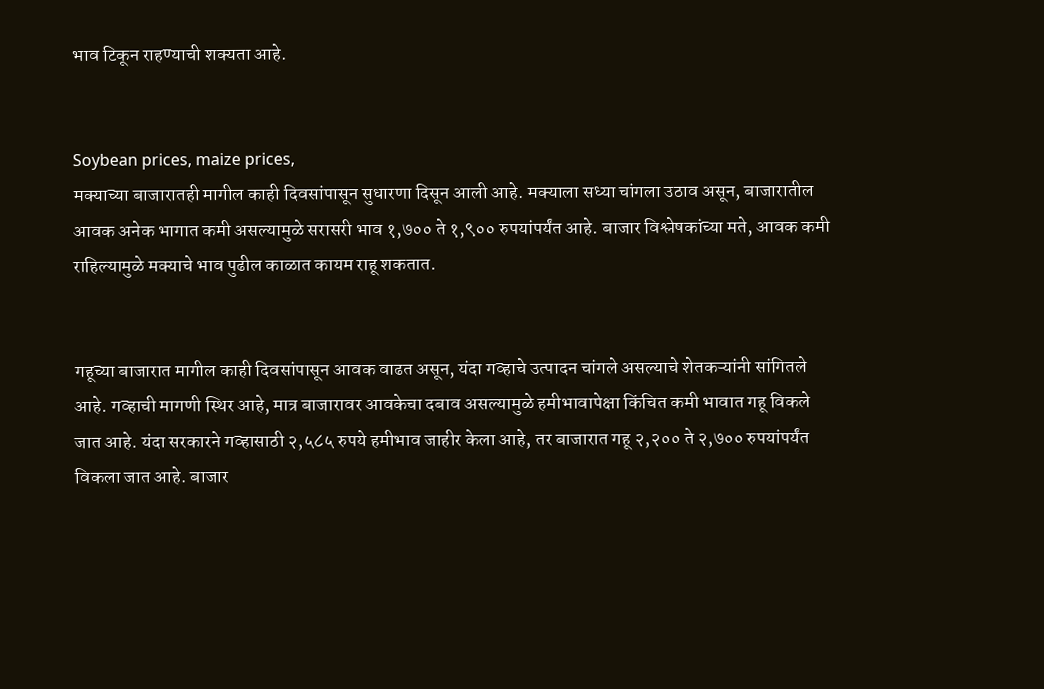भाव टिकून राहण्याची शक्यता आहे.


Soybean prices, maize prices,
मक्याच्या बाजारातही मागील काही दिवसांपासून सुधारणा दिसून आली आहे. मक्याला सध्या चांगला उठाव असून, बाजारातील आवक अनेक भागात कमी असल्यामुळे सरासरी भाव १,७०० ते १,९०० रुपयांपर्यंत आहे. बाजार विश्लेषकांच्या मते, आवक कमी राहिल्यामुळे मक्याचे भाव पुढील काळात कायम राहू शकतात.


गहूच्या बाजारात मागील काही दिवसांपासून आवक वाढत असून, यंदा गव्हाचे उत्पादन चांगले असल्याचे शेतकऱ्यांनी सांगितले आहे. गव्हाची मागणी स्थिर आहे, मात्र बाजारावर आवकेचा दबाव असल्यामुळे हमीभावापेक्षा किंचित कमी भावात गहू विकले जात आहे. यंदा सरकारने गव्हासाठी २,५८५ रुपये हमीभाव जाहीर केला आहे, तर बाजारात गहू २,२०० ते २,७०० रुपयांपर्यंत विकला जात आहे. बाजार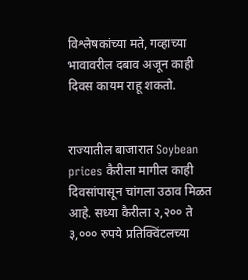विश्लेषकांच्या मते, गव्हाच्या भावावरील दबाव अजून काही दिवस कायम राहू शकतो.


राज्यातील बाजारात Soybean prices कैरीला मागील काही दिवसांपासून चांगला उठाव मिळत आहे. सध्या कैरीला २,२०० ते ३,००० रुपये प्रतिक्विंटलच्या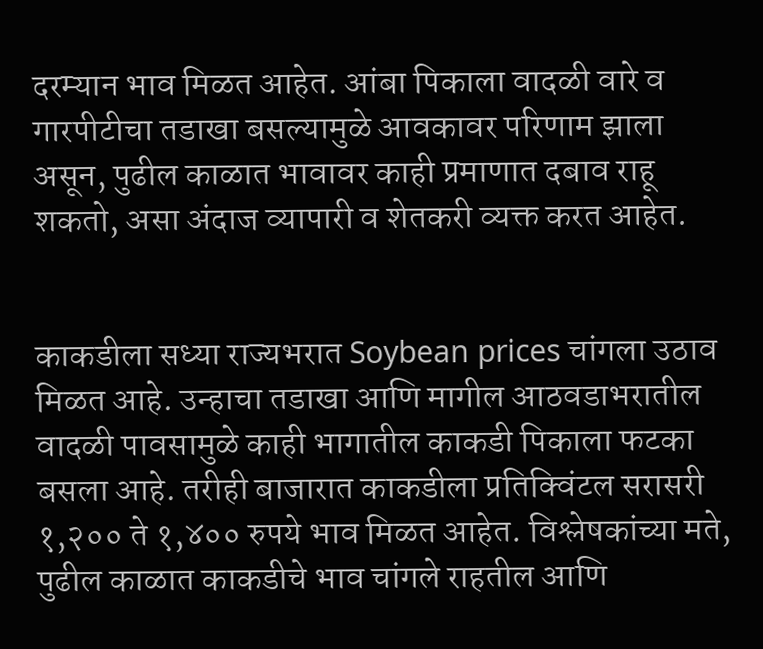दरम्यान भाव मिळत आहेत. आंबा पिकाला वादळी वारे व गारपीटीचा तडाखा बसल्यामुळे आवकावर परिणाम झाला असून, पुढील काळात भावावर काही प्रमाणात दबाव राहू शकतो, असा अंदाज व्यापारी व शेतकरी व्यक्त करत आहेत.


काकडीला सध्या राज्यभरात Soybean prices चांगला उठाव मिळत आहे. उन्हाचा तडाखा आणि मागील आठवडाभरातील वादळी पावसामुळे काही भागातील काकडी पिकाला फटका बसला आहे. तरीही बाजारात काकडीला प्रतिक्विंटल सरासरी १,२०० ते १,४०० रुपये भाव मिळत आहेत. विश्लेषकांच्या मते, पुढील काळात काकडीचे भाव चांगले राहतील आणि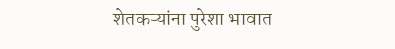शेतकऱ्यांना पुरेशा भावात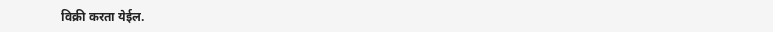विक्री करता येईल.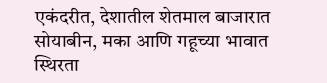एकंदरीत, देशातील शेतमाल बाजारात सोयाबीन, मका आणि गहूच्या भावात स्थिरता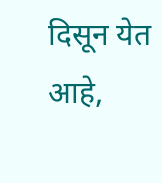दिसून येत आहे,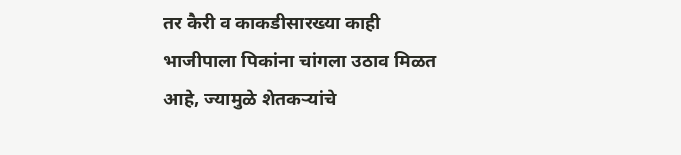तर कैरी व काकडीसारख्या काही भाजीपाला पिकांना चांगला उठाव मिळत आहे, ज्यामुळे शेतकऱ्यांचे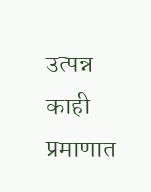उत्पन्न काही प्रमाणात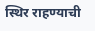स्थिर राहण्याची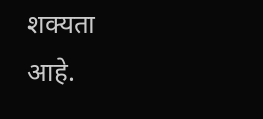शक्यता आहे.